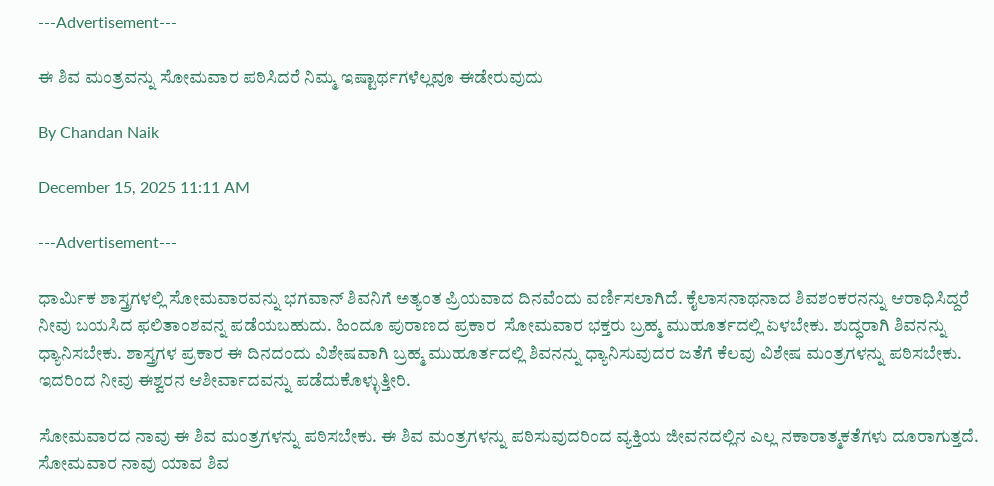---Advertisement---

ಈ ಶಿವ ಮಂತ್ರವನ್ನು ಸೋಮವಾರ ಪಠಿಸಿದರೆ ನಿಮ್ಮ ಇಷ್ಟಾರ್ಥಗಳೆಲ್ಲವೂ ಈಡೇರುವುದು

By Chandan Naik

December 15, 2025 11:11 AM

---Advertisement---

ಧಾರ್ಮಿಕ ಶಾಸ್ತ್ರಗಳಲ್ಲಿ ಸೋಮವಾರವನ್ನು ಭಗವಾನ್ ಶಿವನಿಗೆ ಅತ್ಯಂತ ಪ್ರಿಯವಾದ ದಿನವೆಂದು ವರ್ಣಿಸಲಾಗಿದೆ. ಕೈಲಾಸನಾಥನಾದ ಶಿವಶಂಕರನನ್ನು ಆರಾಧಿಸಿದ್ದರೆ ನೀವು ಬಯಸಿದ ಫಲಿತಾಂಶವನ್ನ ಪಡೆಯಬಹುದು. ಹಿಂದೂ ಪುರಾಣದ ಪ್ರಕಾರ  ಸೋಮವಾರ ಭಕ್ತರು ಬ್ರಹ್ಮ ಮುಹೂರ್ತದಲ್ಲಿ ಏಳಬೇಕು. ಶುದ್ಧರಾಗಿ ಶಿವನನ್ನು ಧ್ಯಾನಿಸಬೇಕು. ಶಾಸ್ತ್ರಗಳ ಪ್ರಕಾರ ಈ ದಿನದಂದು ವಿಶೇಷವಾಗಿ ಬ್ರಹ್ಮ ಮುಹೂರ್ತದಲ್ಲಿ ಶಿವನನ್ನು ಧ್ಯಾನಿಸುವುದರ ಜತೆಗೆ ಕೆಲವು ವಿಶೇಷ ಮಂತ್ರಗಳನ್ನು ಪಠಿಸಬೇಕು. ಇದರಿಂದ ನೀವು ಈಶ್ವರನ ಆಶೀರ್ವಾದವನ್ನು ಪಡೆದುಕೊಳ್ಳುತ್ತೀರಿ.

ಸೋಮವಾರದ ನಾವು ಈ ಶಿವ ಮಂತ್ರಗಳನ್ನು ಪಠಿಸಬೇಕು. ಈ ಶಿವ ಮಂತ್ರಗಳನ್ನು ಪಠಿಸುವುದರಿಂದ ವ್ಯಕ್ತಿಯ ಜೀವನದಲ್ಲಿನ ಎಲ್ಲ ನಕಾರಾತ್ಮಕತೆಗಳು ದೂರಾಗುತ್ತದೆ. ಸೋಮವಾರ ನಾವು ಯಾವ ಶಿವ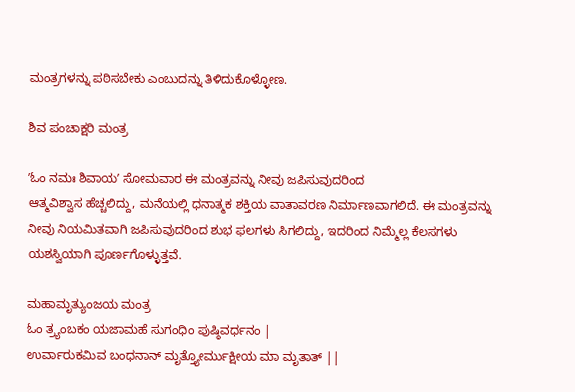ಮಂತ್ರಗಳನ್ನು ಪಠಿಸಬೇಕು ಎಂಬುದನ್ನು ತಿಳಿದುಕೊಳ್ಳೋಣ.

ಶಿವ ಪಂಚಾಕ್ಷರಿ ಮಂತ್ರ

ʼಓಂ ನಮಃ ಶಿವಾಯʼ ಸೋಮವಾರ ಈ ಮಂತ್ರವನ್ನು ನೀವು ಜಪಿಸುವುದರಿಂದ
ಆತ್ಮವಿಶ್ವಾಸ ಹೆಚ್ಚಲಿದ್ದು, ಮನೆಯಲ್ಲಿ ಧನಾತ್ಮಕ ಶಕ್ತಿಯ ವಾತಾವರಣ ನಿರ್ಮಾಣವಾಗಲಿದೆ. ಈ ಮಂತ್ರವನ್ನು ನೀವು ನಿಯಮಿತವಾಗಿ ಜಪಿಸುವುದರಿಂದ ಶುಭ ಫಲಗಳು ಸಿಗಲಿದ್ದು, ಇದರಿಂದ ನಿಮ್ಮೆಲ್ಲ ಕೆಲಸಗಳು ಯಶಸ್ವಿಯಾಗಿ ಪೂರ್ಣಗೊಳ್ಳುತ್ತವೆ.

ಮಹಾಮೃತ್ಯುಂಜಯ ಮಂತ್ರ
ಓಂ ತ್ರ್ಯಂಬಕಂ ಯಜಾಮಹೆ ಸುಗಂಧಿಂ ಪುಷ್ಠಿವರ್ಧನಂ |
ಉರ್ವಾರುಕಮಿವ ಬಂಧನಾನ್ ಮೃತ್ತ್ಯೋರ್ಮುಕ್ಷೀಯ ಮಾ ಮೃತಾತ್ ||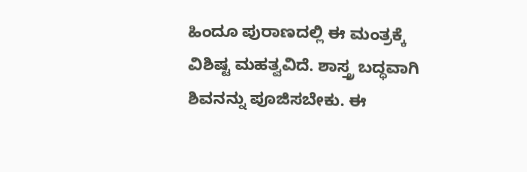ಹಿಂದೂ ಪುರಾಣದಲ್ಲಿ ಈ ಮಂತ್ರಕ್ಕೆ ವಿಶಿಷ್ಟ ಮಹತ್ವವಿದೆ. ಶಾಸ್ತ್ರ ಬದ್ಧವಾಗಿ ಶಿವನನ್ನು ಪೂಜಿಸಬೇಕು. ಈ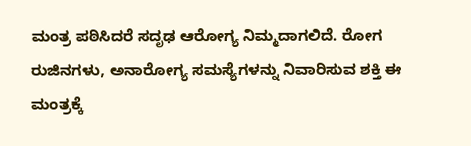ಮಂತ್ರ ಪಠಿಸಿದರೆ ಸದೃಢ ಆರೋಗ್ಯ ನಿಮ್ಮದಾಗಲಿದೆ. ರೋಗ ರುಜಿನಗಳು, ಅನಾರೋಗ್ಯ ಸಮಸ್ಯೆಗಳನ್ನು ನಿವಾರಿಸುವ ಶಕ್ತಿ ಈ ಮಂತ್ರಕ್ಕೆ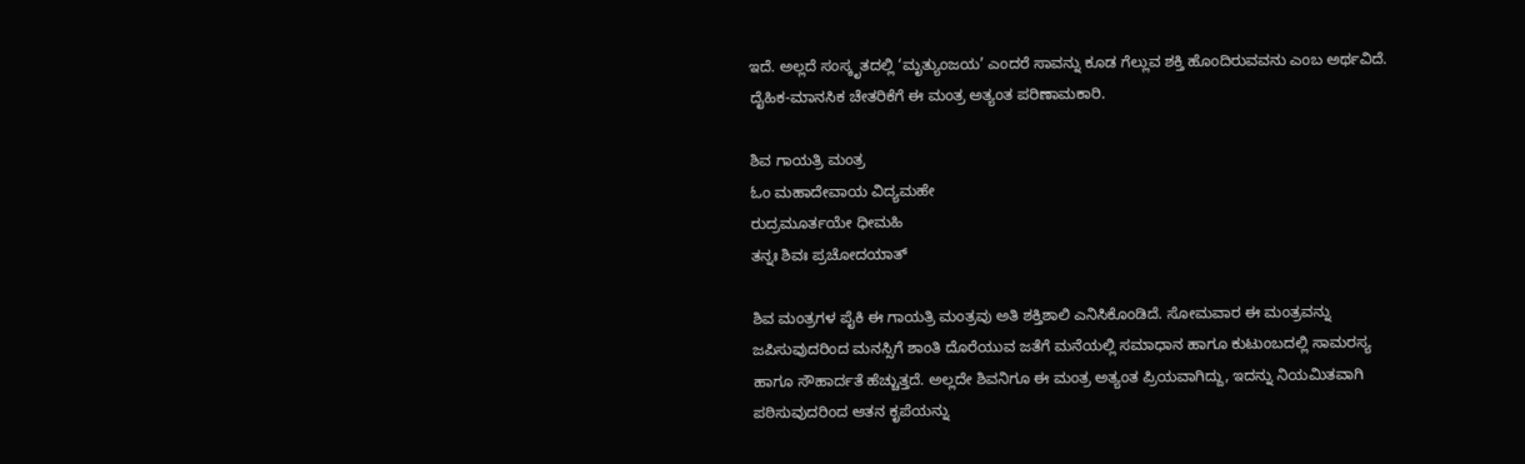ಇದೆ. ಅಲ್ಲದೆ ಸಂಸ್ಕೃತದಲ್ಲಿ ‘ಮೃತ್ಯುಂಜಯ’ ಎಂದರೆ ಸಾವನ್ನು ಕೂಡ ಗೆಲ್ಲುವ ಶಕ್ತಿ ಹೊಂದಿರುವವನು ಎಂಬ ಅರ್ಥವಿದೆ. ದೈಹಿಕ-ಮಾನಸಿಕ ಚೇತರಿಕೆಗೆ ಈ ಮಂತ್ರ ಅತ್ಯಂತ ಪರಿಣಾಮಕಾರಿ.

ಶಿವ ಗಾಯತ್ರಿ ಮಂತ್ರ
ಓಂ ಮಹಾದೇವಾಯ ವಿದ್ಯಮಹೇ
ರುದ್ರಮೂರ್ತಯೇ ಧೀಮಹಿ
ತನ್ನಃ ಶಿವಃ ಪ್ರಚೋದಯಾತ್

ಶಿವ ಮಂತ್ರಗಳ ಪೈಕಿ ಈ ಗಾಯತ್ರಿ ಮಂತ್ರವು ಅತಿ ಶಕ್ತಿಶಾಲಿ ಎನಿಸಿಕೊಂಡಿದೆ. ಸೋಮವಾರ ಈ ಮಂತ್ರವನ್ನು ಜಪಿಸುವುದರಿಂದ ಮನಸ್ಸಿಗೆ ಶಾಂತಿ ದೊರೆಯುವ ಜತೆಗೆ ಮನೆಯಲ್ಲಿ ಸಮಾಧಾನ ಹಾಗೂ ಕುಟುಂಬದಲ್ಲಿ ಸಾಮರಸ್ಯ ಹಾಗೂ ಸೌಹಾರ್ದತೆ ಹೆಚ್ಚುತ್ತದೆ. ಅಲ್ಲದೇ ಶಿವನಿಗೂ ಈ ಮಂತ್ರ ಅತ್ಯಂತ ಪ್ರಿಯವಾಗಿದ್ದು, ಇದನ್ನು ನಿಯಮಿತವಾಗಿ ಪಠಿಸುವುದರಿಂದ ಆತನ ಕೃಪೆಯನ್ನು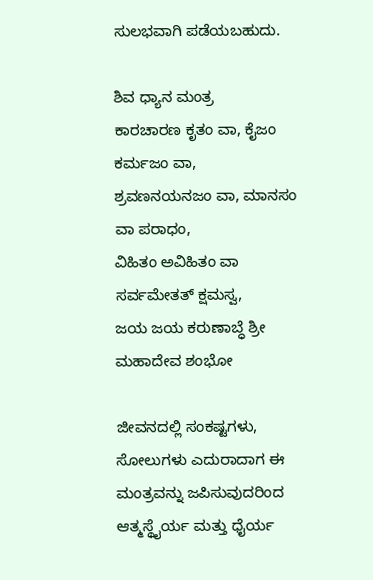ಸುಲಭವಾಗಿ ಪಡೆಯಬಹುದು.

ಶಿವ ಧ್ಯಾನ ಮಂತ್ರ
ಕಾರಚಾರಣ ಕೃತಂ ವಾ, ಕೈಜಂ ಕರ್ಮಜಂ ವಾ,
ಶ್ರವಣನಯನಜಂ ವಾ, ಮಾನಸಂ ವಾ ಪರಾಧಂ,
ವಿಹಿತಂ ಅವಿಹಿತಂ ವಾ ಸರ್ವಮೇತತ್ ಕ್ಷಮಸ್ವ,
ಜಯ ಜಯ ಕರುಣಾಬ್ಧೆ ಶ್ರೀ ಮಹಾದೇವ ಶಂಭೋ

ಜೀವನದಲ್ಲಿ ಸಂಕಷ್ಟಗಳು, ಸೋಲುಗಳು ಎದುರಾದಾಗ ಈ ಮಂತ್ರವನ್ನು ಜಪಿಸುವುದರಿಂದ ಆತ್ಮಸ್ಥೈರ್ಯ ಮತ್ತು ಧೈರ್ಯ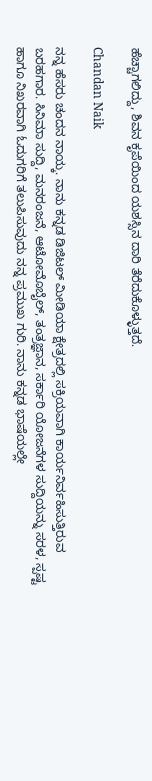ಹೆಚ್ಚಾಗಲಿದ್ದು, ಶಿವನ ಕೃಪೆಯಿಂದ ಯಶಸ್ಸಿನ ದಾರಿ ತೆರೆದುಕೊಳ್ಳುತ್ತದೆ.

Chandan Naik

ನನ್ನ ಹೆಸರು ಚಂದನ ನಾಯ್ಕ. ನಾನು ಕನ್ನಡ ಡಿಜಿಟಲ್ ಮೀಡಿಯಾ ಕ್ಷೇತ್ರದಲ್ಲಿ ಸಕ್ರಿಯವಾಗಿ ಕಾರ್ಯನಿರ್ವಹಿಸುತ್ತಿರುವ ಬರಹಗಾರ. ಸಿನಿಮಾ ಸುದ್ದಿ, ಮನರಂಜನೆ, ಆಟೋಮೊಬೈಲ್, ತಂತ್ರಜ್ಞಾನ, ಸರ್ಕಾರಿ ಯೋಜನೆಗಳ ಸುದ್ದಿಯನ್ನು ಸರಳ, ಸ್ಪಷ್ಟ ಹಾಗೂ ನಿಖರವಾಗಿ ಓದುಗರಿಗೆ ತಲುಪಿಸುವುದು ನನ್ನ ಪ್ರಮುಖ ಗುರಿ. ನಾನು ಕನ್ನಡ ಭಾಷೆಯಲ್ಲೇ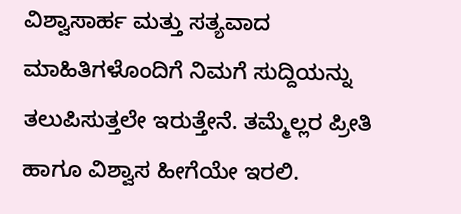ವಿಶ್ವಾಸಾರ್ಹ ಮತ್ತು ಸತ್ಯವಾದ ಮಾಹಿತಿಗಳೊಂದಿಗೆ ನಿಮಗೆ ಸುದ್ದಿಯನ್ನು ತಲುಪಿಸುತ್ತಲೇ ಇರುತ್ತೇನೆ. ತಮ್ಮೆಲ್ಲರ ಪ್ರೀತಿ ಹಾಗೂ ವಿಶ್ವಾಸ ಹೀಗೆಯೇ ಇರಲಿ.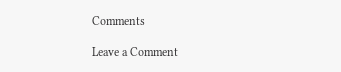Comments

Leave a Comment